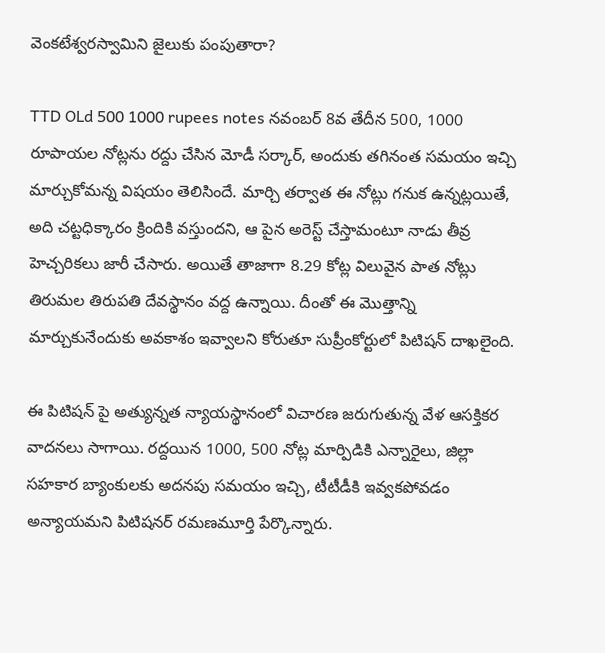వెంకటేశ్వరస్వామిని జైలుకు పంపుతారా?

TTD OLd 500 1000 rupees notes నవంబర్ 8వ తేదీన 500, 1000 రూపాయల నోట్లను రద్దు చేసిన మోడీ సర్కార్, అందుకు తగినంత సమయం ఇచ్చి మార్చుకోమన్న విషయం తెలిసిందే. మార్చి తర్వాత ఈ నోట్లు గనుక ఉన్నట్లయితే, అది చట్టధిక్కారం క్రిందికి వస్తుందని, ఆ పైన అరెస్ట్ చేస్తామంటూ నాడు తీవ్ర హెచ్చరికలు జారీ చేసారు. అయితే తాజాగా 8.29 కోట్ల విలువైన పాత నోట్లు తిరుమల తిరుపతి దేవస్థానం వద్ద ఉన్నాయి. దీంతో ఈ మొత్తాన్ని మార్చుకునేందుకు అవకాశం ఇవ్వాలని కోరుతూ సుప్రీంకోర్టులో పిటిషన్ దాఖలైంది.

ఈ పిటిషన్ పై అత్యున్నత న్యాయస్థానంలో విచారణ జరుగుతున్న వేళ ఆసక్తికర వాదనలు సాగాయి. రద్దయిన 1000, 500 నోట్ల మార్పిడికి ఎన్నారైలు, జిల్లా సహకార బ్యాంకులకు అదనపు సమయం ఇచ్చి, టీటీడీకి ఇవ్వకపోవడం అన్యాయమని పిటిషనర్ రమణమూర్తి పేర్కొన్నారు.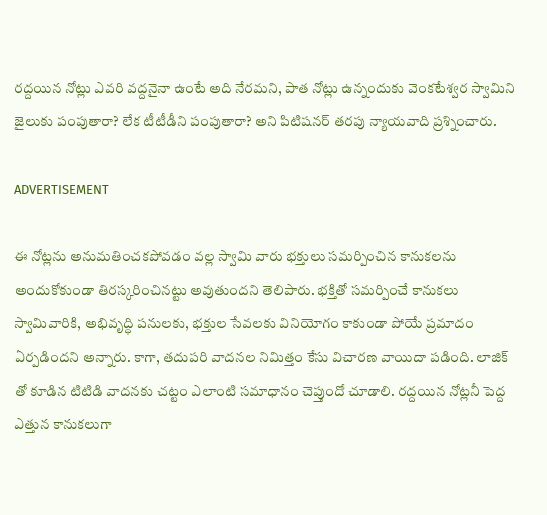రద్దయిన నోట్లు ఎవరి వద్దనైనా ఉంటే అది నేరమని, పాత నోట్లు ఉన్నందుకు వెంకటేశ్వర స్వామిని జైలుకు పంపుతారా? లేక టీటీడీని పంపుతారా? అని పిటిషనర్ తరపు న్యాయవాది ప్రశ్నించారు.

ADVERTISEMENT

ఈ నోట్లను అనుమతించకపోవడం వల్ల స్వామి వారు భక్తులు సమర్పించిన కానుకలను అందుకోకుండా తిరస్కరించినట్టు అవుతుందని తెలిపారు. భక్తితో సమర్పించే కానుకలు స్వామివారికి, అభివృద్ధి పనులకు, భక్తుల సేవలకు వినియోగం కాకుండా పోయే ప్రమాదం ఏర్పడిందని అన్నారు. కాగా, తదుపరి వాదనల నిమిత్తం కేసు విచారణ వాయిదా పడింది. లాజిక్ తో కూడిన టిటిడి వాదనకు చట్టం ఎలాంటి సమాధానం చెప్తుందో చూడాలి. రద్దయిన నోట్లనీ పెద్ద ఎత్తున కానుకలుగా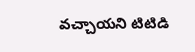వచ్చాయని టిటిడి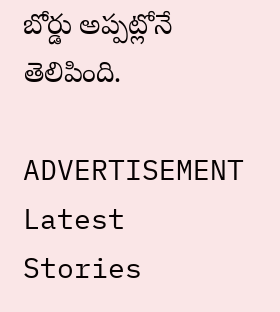బోర్డు అప్పట్లోనే తెలిపింది.

ADVERTISEMENT
Latest Stories